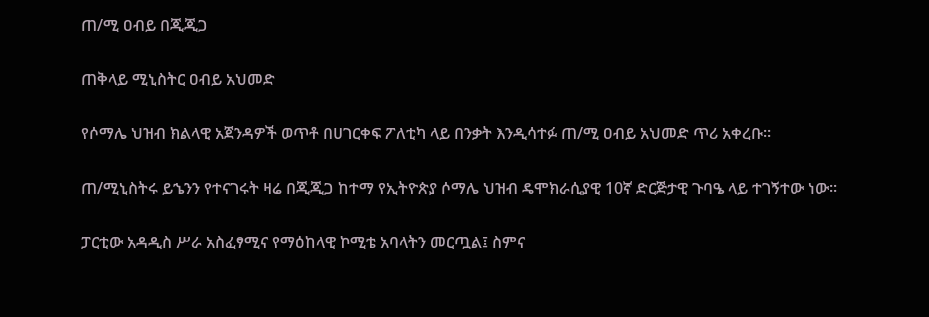ጠ/ሚ ዐብይ በጂጂጋ

ጠቅላይ ሚኒስትር ዐብይ አህመድ

የሶማሌ ህዝብ ክልላዊ አጀንዳዎች ወጥቶ በሀገርቀፍ ፖለቲካ ላይ በንቃት እንዲሳተፉ ጠ/ሚ ዐብይ አህመድ ጥሪ አቀረቡ፡፡

ጠ/ሚኒስትሩ ይኄንን የተናገሩት ዛሬ በጂጂጋ ከተማ የኢትዮጵያ ሶማሌ ህዝብ ዴሞክራሲያዊ 10ኛ ድርጅታዊ ጉባዔ ላይ ተገኝተው ነው፡፡

ፓርቲው አዳዲስ ሥራ አስፈፃሚና የማዕከላዊ ኮሚቴ አባላትን መርጧል፤ ስምና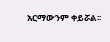አርማውንም ቀይሯል፡፡